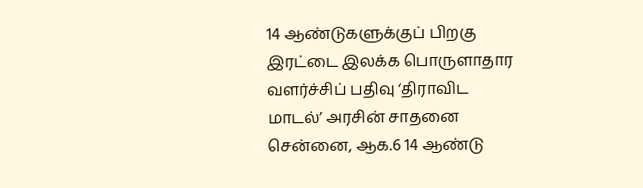14 ஆண்டுகளுக்குப் பிறகு இரட்டை இலக்க பொருளாதார வளர்ச்சிப் பதிவு ‘திராவிட மாடல்’ அரசின் சாதனை
சென்னை, ஆக.6 14 ஆண்டு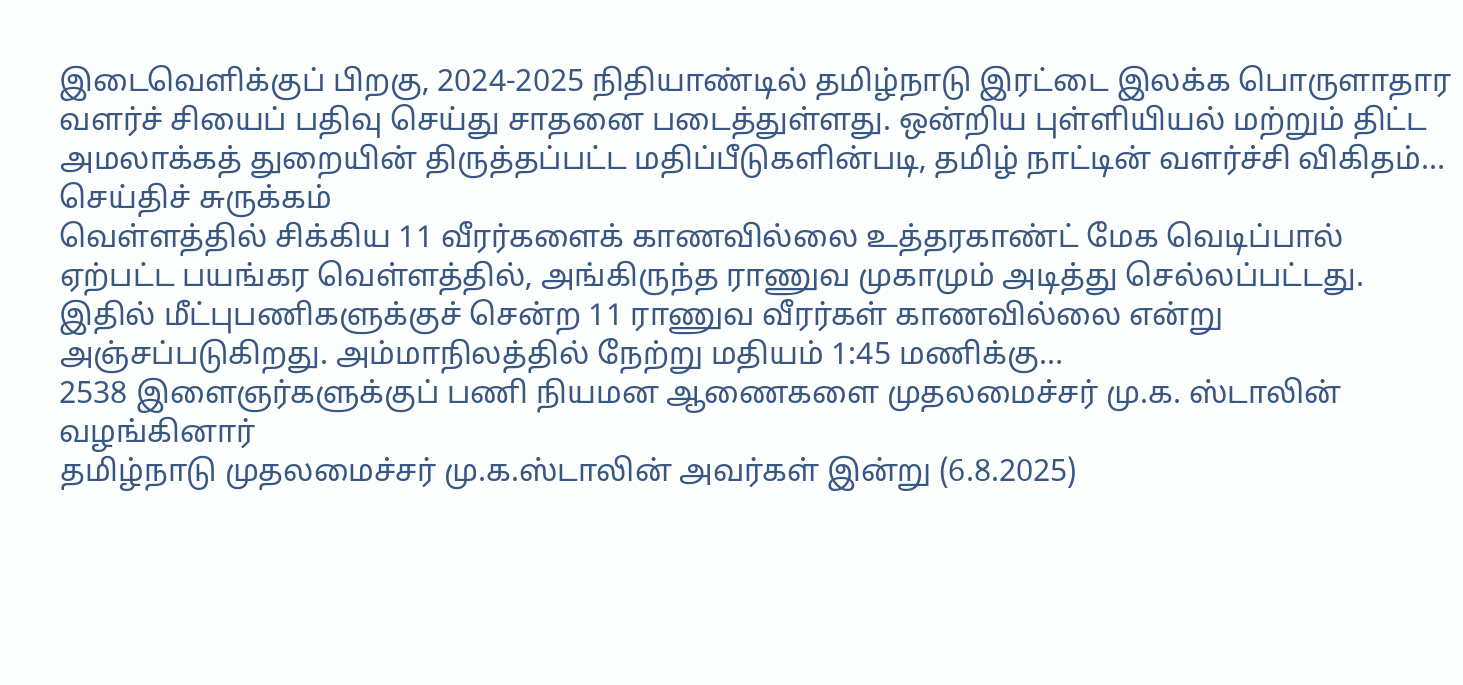இடைவெளிக்குப் பிறகு, 2024-2025 நிதியாண்டில் தமிழ்நாடு இரட்டை இலக்க பொருளாதார வளர்ச் சியைப் பதிவு செய்து சாதனை படைத்துள்ளது. ஒன்றிய புள்ளியியல் மற்றும் திட்ட அமலாக்கத் துறையின் திருத்தப்பட்ட மதிப்பீடுகளின்படி, தமிழ் நாட்டின் வளர்ச்சி விகிதம்…
செய்திச் சுருக்கம்
வெள்ளத்தில் சிக்கிய 11 வீரர்களைக் காணவில்லை உத்தரகாண்ட் மேக வெடிப்பால் ஏற்பட்ட பயங்கர வெள்ளத்தில், அங்கிருந்த ராணுவ முகாமும் அடித்து செல்லப்பட்டது. இதில் மீட்புபணிகளுக்குச் சென்ற 11 ராணுவ வீரர்கள் காணவில்லை என்று அஞ்சப்படுகிறது. அம்மாநிலத்தில் நேற்று மதியம் 1:45 மணிக்கு…
2538 இளைஞர்களுக்குப் பணி நியமன ஆணைகளை முதலமைச்சர் மு.க. ஸ்டாலின் வழங்கினார்
தமிழ்நாடு முதலமைச்சர் மு.க.ஸ்டாலின் அவர்கள் இன்று (6.8.2025)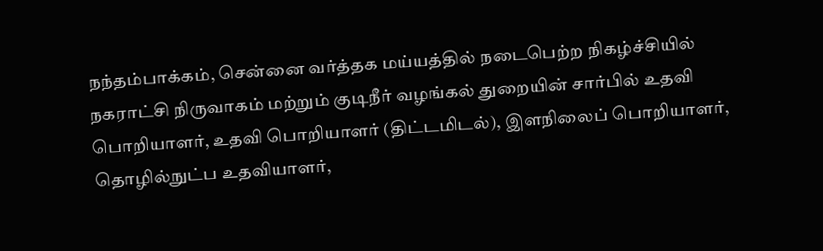நந்தம்பாக்கம், சென்னை வர்த்தக மய்யத்தில் நடைபெற்ற நிகழ்ச்சியில் நகராட்சி நிருவாகம் மற்றும் குடிநீர் வழங்கல் துறையின் சார்பில் உதவி பொறியாளர், உதவி பொறியாளர் (திட்டமிடல்), இளநிலைப் பொறியாளர், தொழில்நுட்ப உதவியாளர்,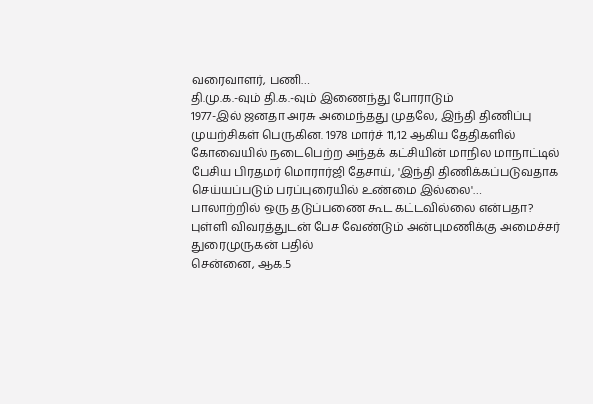வரைவாளர், பணி…
தி.மு.க.-வும் தி.க.-வும் இணைந்து போராடும்
1977-இல் ஜனதா அரசு அமைந்தது முதலே, இந்தி திணிப்பு முயற்சிகள் பெருகின. 1978 மார்ச் 11,12 ஆகிய தேதிகளில் கோவையில் நடைபெற்ற அந்தக் கட்சியின் மாநில மாநாட்டில் பேசிய பிரதமர் மொரார்ஜி தேசாய், 'இந்தி திணிக்கப்படுவதாக செய்யப்படும் பரப்புரையில் உண்மை இல்லை'…
பாலாற்றில் ஒரு தடுப்பணை கூட கட்டவில்லை என்பதா? புள்ளி விவரத்துடன் பேச வேண்டும் அன்புமணிக்கு அமைச்சர் துரைமுருகன் பதில்
சென்னை, ஆக.5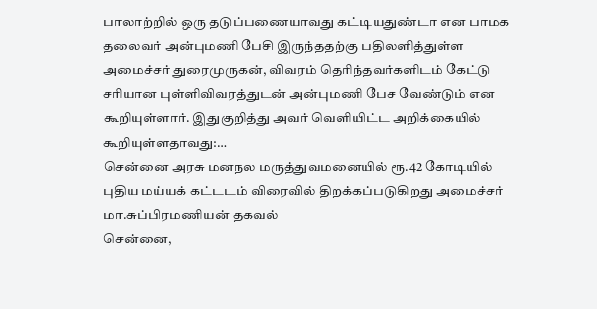பாலாற்றில் ஒரு தடுப்பணையாவது கட்டியதுண்டா என பாமக தலைவர் அன்புமணி பேசி இருந்ததற்கு பதிலளித்துள்ள அமைச்சர் துரைமுருகன், விவரம் தெரிந்தவர்களிடம் கேட்டு சரியான புள்ளிவிவரத்துடன் அன்புமணி பேச வேண்டும் என கூறியுள்ளார். இதுகுறித்து அவர் வெளியிட்ட அறிக்கையில் கூறியுள்ளதாவது:…
சென்னை அரசு மனநல மருத்துவமனையில் ரூ.42 கோடியில் புதிய மய்யக் கட்டடம் விரைவில் திறக்கப்படுகிறது அமைச்சர் மா.சுப்பிரமணியன் தகவல்
சென்னை,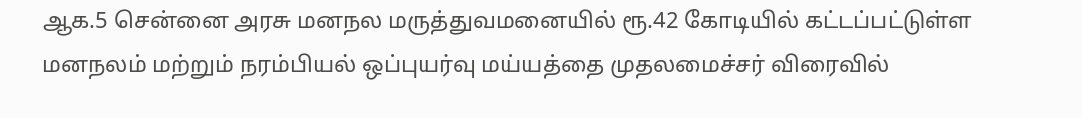ஆக.5 சென்னை அரசு மனநல மருத்துவமனையில் ரூ.42 கோடியில் கட்டப்பட்டுள்ள மனநலம் மற்றும் நரம்பியல் ஒப்புயர்வு மய்யத்தை முதலமைச்சர் விரைவில்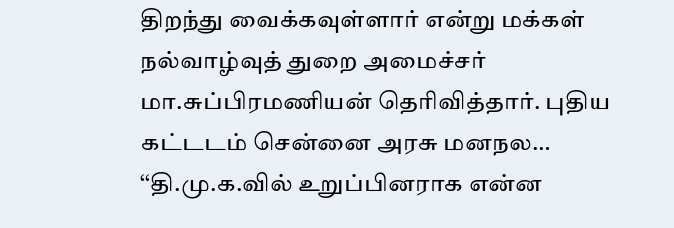திறந்து வைக்கவுள்ளார் என்று மக்கள் நல்வாழ்வுத் துறை அமைச்சர் மா.சுப்பிரமணியன் தெரிவித்தார். புதிய கட்டடம் சென்னை அரசு மனநல…
‘‘தி.மு.க.வில் உறுப்பினராக என்ன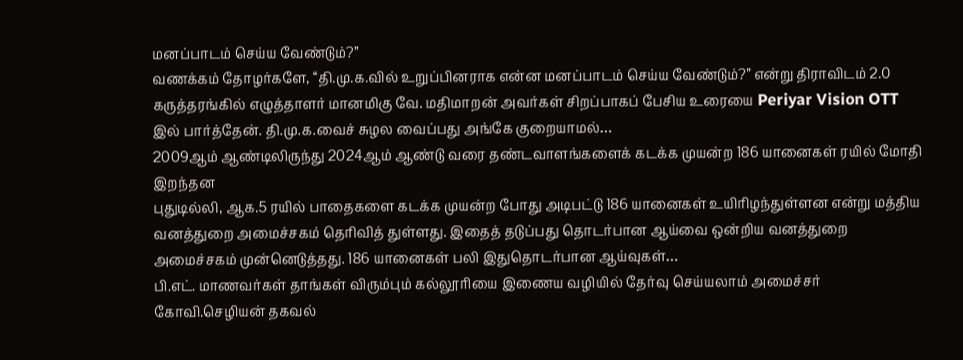மனப்பாடம் செய்ய வேண்டும்?’’
வணக்கம் தோழர்களே, ‘‘தி.மு.க.வில் உறுப்பினராக என்ன மனப்பாடம் செய்ய வேண்டும்?’’ என்று திராவிடம் 2.0 கருத்தரங்கில் எழுத்தாளர் மானமிகு வே. மதிமாறன் அவர்கள் சிறப்பாகப் பேசிய உரையை Periyar Vision OTT இல் பார்த்தேன். தி.மு.க.வைச் சுழல வைப்பது அங்கே குறையாமல்…
2009ஆம் ஆண்டிலிருந்து 2024ஆம் ஆண்டு வரை தண்டவாளங்களைக் கடக்க முயன்ற 186 யானைகள் ரயில் மோதி இறந்தன
புதுடில்லி, ஆக.5 ரயில் பாதைகளை கடக்க முயன்ற போது அடிபட்டு 186 யானைகள் உயிரிழந்துள்ளன என்று மத்திய வனத்துறை அமைச்சகம் தெரிவித் துள்ளது. இதைத் தடுப்பது தொடர்பான ஆய்வை ஒன்றிய வனத்துறை அமைச்சகம் முன்னெடுத்தது. 186 யானைகள் பலி இதுதொடர்பான ஆய்வுகள்…
பி.எட். மாணவர்கள் தாங்கள் விரும்பும் கல்லூரியை இணைய வழியில் தேர்வு செய்யலாம் அமைச்சர் கோவி.செழியன் தகவல்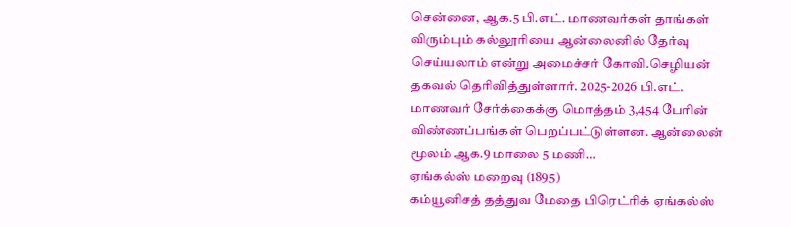சென்னை, ஆக.5 பி.எட். மாணவர்கள் தாங்கள் விரும்பும் கல்லூரியை ஆன்லைனில் தேர்வு செய்யலாம் என்று அமைச்சர் கோவி.செழியன் தகவல் தெரிவித்துள்ளார். 2025-2026 பி.எட். மாணவர் சேர்க்கைக்கு மொத்தம் 3,454 பேரின் விண்ணப்பங்கள் பெறப்பட்டுள்ளன. ஆன்லைன் மூலம் ஆக.9 மாலை 5 மணி…
ஏங்கல்ஸ் மறைவு (1895)
கம்யூனிசத் தத்துவ மேதை பிரெட்ரிக் ஏங்கல்ஸ்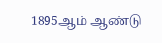1895ஆம் ஆண்டு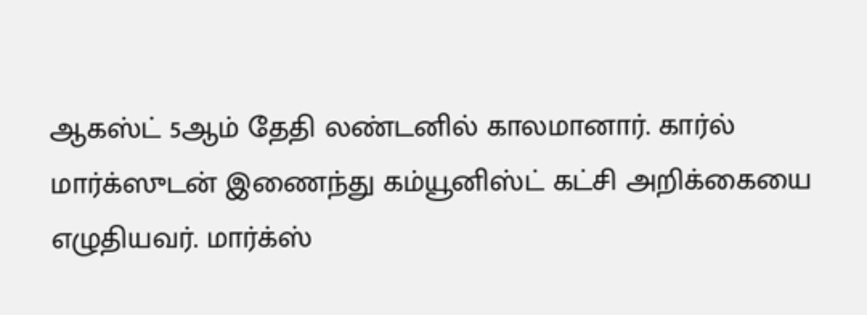ஆகஸ்ட் 5ஆம் தேதி லண்டனில் காலமானார். கார்ல் மார்க்ஸுடன் இணைந்து கம்யூனிஸ்ட் கட்சி அறிக்கையை எழுதியவர். மார்க்ஸ்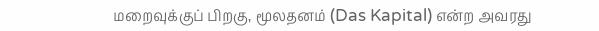மறைவுக்குப் பிறகு, மூலதனம் (Das Kapital) என்ற அவரது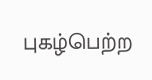புகழ்பெற்ற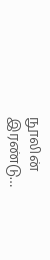நூலின் இரண்டு…